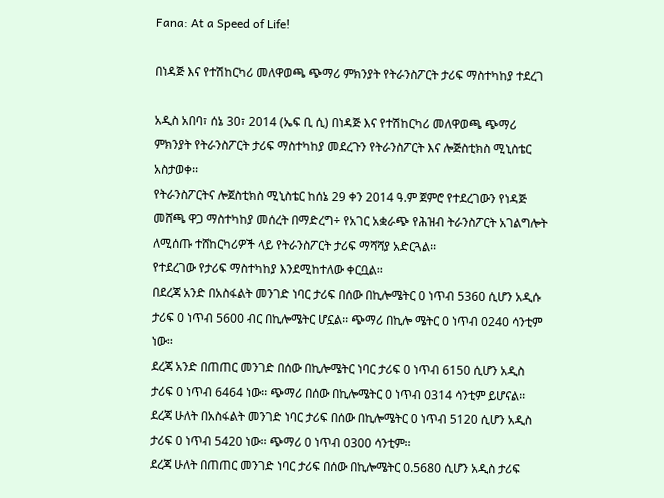Fana: At a Speed of Life!

በነዳጅ እና የተሽከርካሪ መለዋወጫ ጭማሪ ምክንያት የትራንስፖርት ታሪፍ ማስተካከያ ተደረገ

አዲስ አበባ፣ ሰኔ 30፣ 2014 (ኤፍ ቢ ሲ) በነዳጅ እና የተሽከርካሪ መለዋወጫ ጭማሪ ምክንያት የትራንስፖርት ታሪፍ ማስተካከያ መደረጉን የትራንስፖርት እና ሎጅስቲክስ ሚኒስቴር አስታወቀ፡፡
የትራንስፖርትና ሎጀስቲክስ ሚኒስቴር ከሰኔ 29 ቀን 2014 ዓ.ም ጀምሮ የተደረገውን የነዳጅ መሸጫ ዋጋ ማስተካከያ መሰረት በማድረግ÷ የአገር አቋራጭ የሕዝብ ትራንስፖርት አገልግሎት ለሚሰጡ ተሸከርካሪዎች ላይ የትራንስፖርት ታሪፍ ማሻሻያ አድርጓል፡፡
የተደረገው የታሪፍ ማስተካከያ እንደሚከተለው ቀርቧል፡፡
በደረጃ አንድ በአስፋልት መንገድ ነባር ታሪፍ በሰው በኪሎሜትር 0 ነጥብ 5360 ሲሆን አዲሱ ታሪፍ 0 ነጥብ 5600 ብር በኪሎሜትር ሆኗል፡፡ ጭማሪ በኪሎ ሜትር 0 ነጥብ 0240 ሳንቲም ነው፡፡
ደረጃ አንድ በጠጠር መንገድ በሰው በኪሎሜትር ነባር ታሪፍ 0 ነጥብ 6150 ሲሆን አዲስ ታሪፍ 0 ነጥብ 6464 ነው፡፡ ጭማሪ በሰው በኪሎሜትር 0 ነጥብ 0314 ሳንቲም ይሆናል፡፡
ደረጃ ሁለት በአስፋልት መንገድ ነባር ታሪፍ በሰው በኪሎሜትር 0 ነጥብ 5120 ሲሆን አዲስ ታሪፍ 0 ነጥብ 5420 ነው፡፡ ጭማሪ 0 ነጥብ 0300 ሳንቲም፡፡
ደረጃ ሁለት በጠጠር መንገድ ነባር ታሪፍ በሰው በኪሎሜትር 0.5680 ሲሆን አዲስ ታሪፍ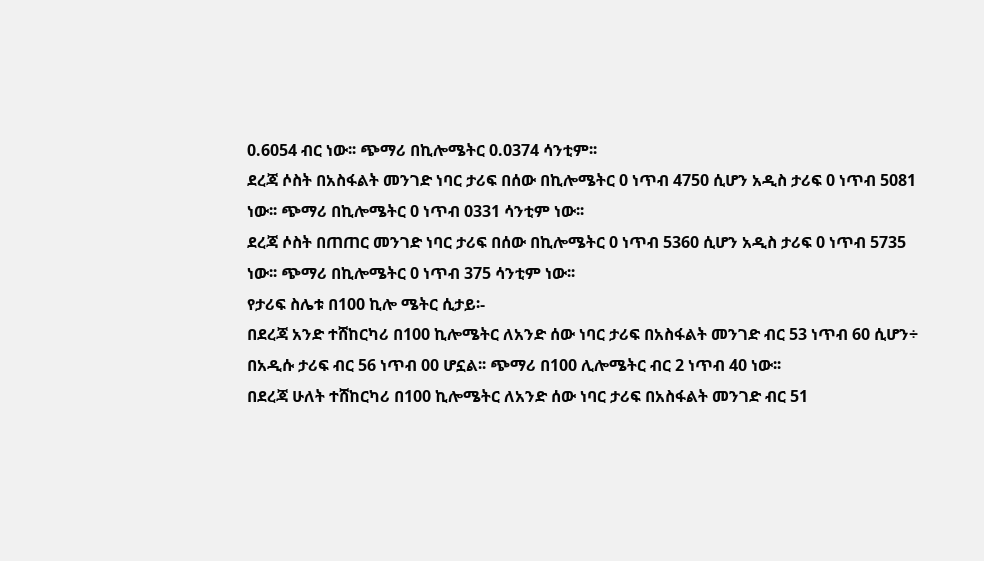0.6054 ብር ነው፡፡ ጭማሪ በኪሎሜትር 0.0374 ሳንቲም፡፡
ደረጃ ሶስት በአስፋልት መንገድ ነባር ታሪፍ በሰው በኪሎሜትር 0 ነጥብ 4750 ሲሆን አዲስ ታሪፍ 0 ነጥብ 5081 ነው፡፡ ጭማሪ በኪሎሜትር 0 ነጥብ 0331 ሳንቲም ነው፡፡
ደረጃ ሶስት በጠጠር መንገድ ነባር ታሪፍ በሰው በኪሎሜትር 0 ነጥብ 5360 ሲሆን አዲስ ታሪፍ 0 ነጥብ 5735 ነው፡፡ ጭማሪ በኪሎሜትር 0 ነጥብ 375 ሳንቲም ነው፡፡
የታሪፍ ስሌቱ በ100 ኪሎ ሜትር ሲታይ፡-
በደረጃ አንድ ተሸከርካሪ በ100 ኪሎሜትር ለአንድ ሰው ነባር ታሪፍ በአስፋልት መንገድ ብር 53 ነጥብ 60 ሲሆን÷ በአዲሱ ታሪፍ ብር 56 ነጥብ 00 ሆኗል፡፡ ጭማሪ በ100 ሊሎሜትር ብር 2 ነጥብ 40 ነው፡፡
በደረጃ ሁለት ተሸከርካሪ በ100 ኪሎሜትር ለአንድ ሰው ነባር ታሪፍ በአስፋልት መንገድ ብር 51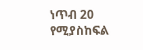ነጥብ 20 የሚያስከፍል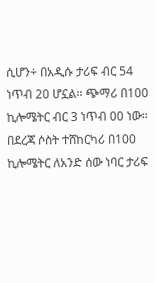ሲሆን÷ በአዲሱ ታሪፍ ብር 54 ነጥብ 20 ሆኗል፡፡ ጭማሪ በ100 ኪሎሜትር ብር 3 ነጥብ 00 ነው፡፡
በደረጃ ሶስት ተሸከርካሪ በ100 ኪሎሜትር ለአንድ ሰው ነባር ታሪፍ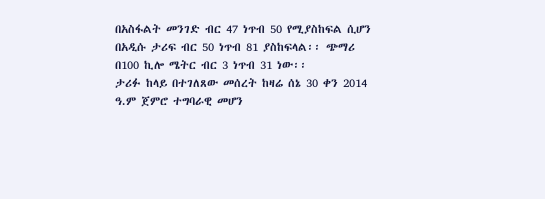በአስፋልት መንገድ ብር 47 ነጥብ 50 የሚያስከፍል ሲሆን በአዲሱ ታሪፍ ብር 50 ነጥብ 81 ያስከፍላል፡፡ ጭማሪ በ100 ኪሎ ሜትር ብር 3 ነጥብ 31 ነው፡፡
ታሪፉ ከላይ በተገለጸው መሰረት ከዛሬ ሰኔ 30 ቀን 2014 ዓ.ም ጀምሮ ተግባራዊ መሆን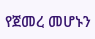የጀመረ መሆኑን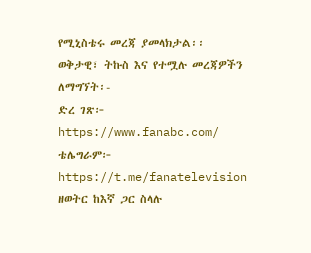የሚኒስቴሩ መረጃ ያመላክታል፡፡
ወቅታዊ፣ ትኩስ እና የተሟሉ መረጃዎችን ለማግኘት፡-
ድረ ገጽ፦ https://www.fanabc.com/
ቴሌግራም፦ https://t.me/fanatelevision
ዘወትር ከእኛ ጋር ስላሉ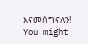እናመሰግናለን!
You might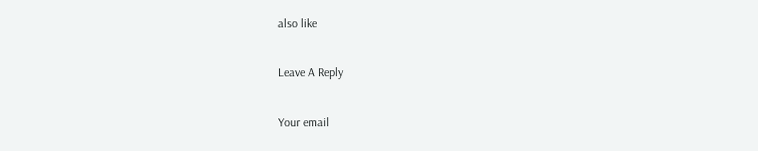also like

Leave A Reply

Your email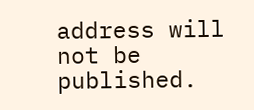address will not be published.